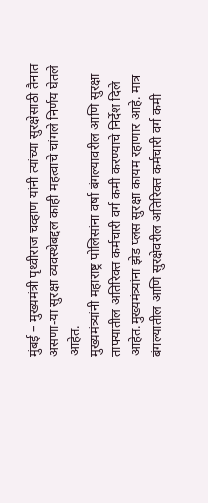मुंबई – मुख्यमंत्री पृथ्वीराज चव्हाण यांनी त्यांच्या सुरक्षेसाठी तैनात असणा-या सुरक्षा व्यवस्थेबद्दल काही महत्वाचे चांगले निर्णय घेतले आहेत.
मुख्यमंत्र्यांनी महाराष्ट्र पोलिसांना वर्षा बंगल्यावरील आणि सुरक्षा ताफ्यातील अतिरिक्त कर्मचारी वर्ग कमी करण्याचे निर्देश दिले आहेत.मुख्यमंत्र्यांना झेड प्लस सुरक्षा कायम रहाणार आहे. मात्र बंगल्यातील आणि सुरक्षेवरील अतिरिक्त कर्मचारी वर्ग कमी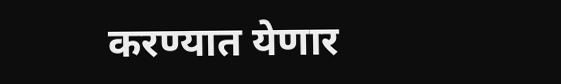करण्यात येणार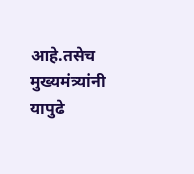आहे.तसेच मुख्यमंत्र्यांनी यापुढे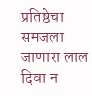प्रतिष्ठेचा समजला जाणारा लाल दिवा न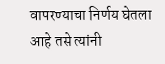वापरण्याचा निर्णय घेतला आहे तसे त्यांनी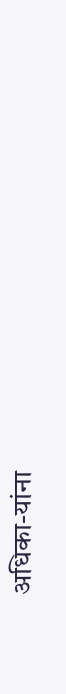अधिका-यांना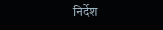निर्देश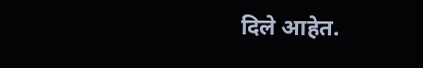दिले आहेत.